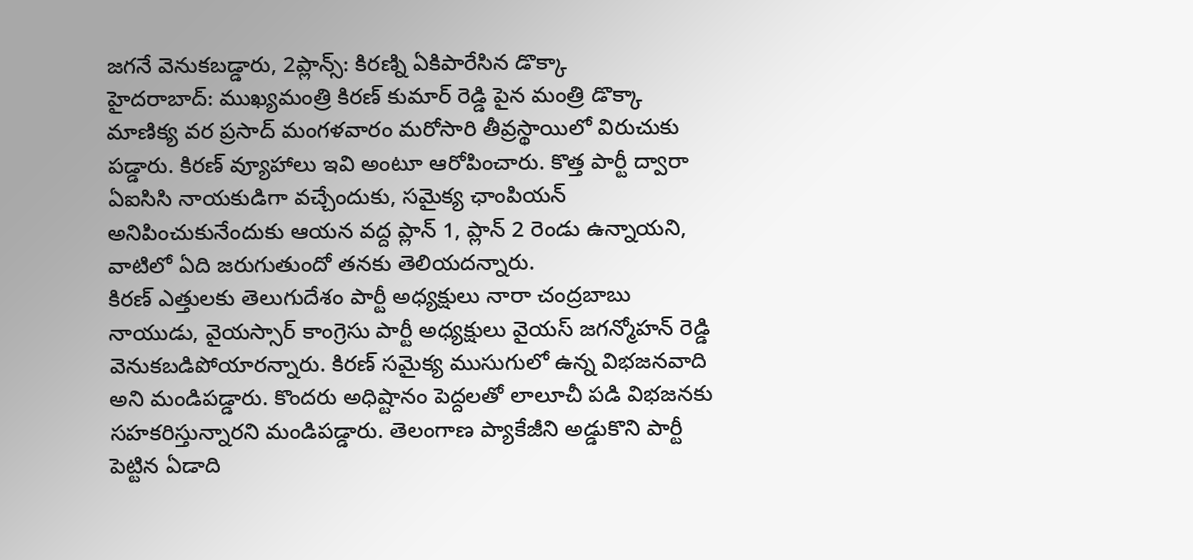జగనే వెనుకబడ్డారు, 2ప్లాన్స్: కిరణ్ని ఏకిపారేసిన డొక్కా
హైదరాబాద్: ముఖ్యమంత్రి కిరణ్ కుమార్ రెడ్డి పైన మంత్రి డొక్కా మాణిక్య వర ప్రసాద్ మంగళవారం మరోసారి తీవ్రస్థాయిలో విరుచుకు పడ్డారు. కిరణ్ వ్యూహాలు ఇవి అంటూ ఆరోపించారు. కొత్త పార్టీ ద్వారా ఏఐసిసి నాయకుడిగా వచ్చేందుకు, సమైక్య ఛాంపియన్ అనిపించుకునేందుకు ఆయన వద్ద ప్లాన్ 1, ప్లాన్ 2 రెండు ఉన్నాయని, వాటిలో ఏది జరుగుతుందో తనకు తెలియదన్నారు.
కిరణ్ ఎత్తులకు తెలుగుదేశం పార్టీ అధ్యక్షులు నారా చంద్రబాబు నాయుడు, వైయస్సార్ కాంగ్రెసు పార్టీ అధ్యక్షులు వైయస్ జగన్మోహన్ రెడ్డి వెనుకబడిపోయారన్నారు. కిరణ్ సమైక్య ముసుగులో ఉన్న విభజనవాది అని మండిపడ్డారు. కొందరు అధిష్టానం పెద్దలతో లాలూచీ పడి విభజనకు సహకరిస్తున్నారని మండిపడ్డారు. తెలంగాణ ప్యాకేజీని అడ్డుకొని పార్టీ పెట్టిన ఏడాది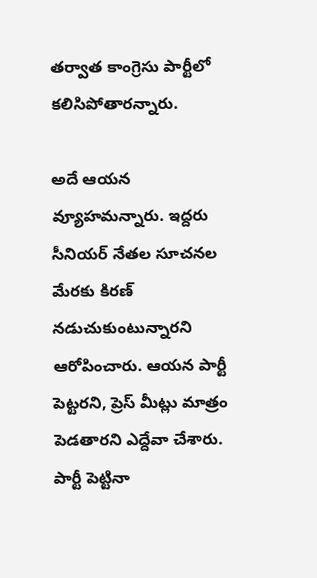తర్వాత కాంగ్రెసు పార్టీలో కలిసిపోతారన్నారు.

అదే ఆయన వ్యూహమన్నారు. ఇద్దరు సీనియర్ నేతల సూచనల మేరకు కిరణ్ నడుచుకుంటున్నారని ఆరోపించారు. ఆయన పార్టీ పెట్టరని, ప్రెస్ మీట్లు మాత్రం పెడతారని ఎద్దేవా చేశారు. పార్టీ పెట్టినా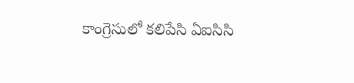కాంగ్రెసులో కలిపేసి ఏఐసిసి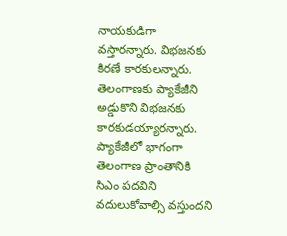నాయకుడిగా వస్తారన్నారు. విభజనకు కిరణే కారకులన్నారు. తెలంగాణకు ప్యాకేజీని అడ్డుకొని విభజనకు కారకుడయ్యారన్నారు. ప్యాకేజీలో భాగంగా తెలంగాణ ప్రాంతానికి సిఎం పదవిని వదులుకోవాల్సి వస్తుందని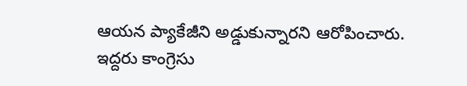ఆయన ప్యాకేజీని అడ్డుకున్నారని ఆరోపించారు.
ఇద్దరు కాంగ్రెసు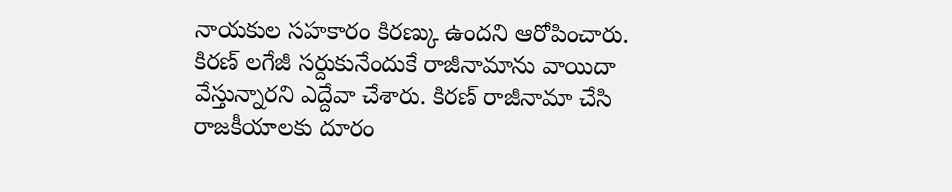నాయకుల సహకారం కిరణ్కు ఉందని ఆరోపించారు. కిరణ్ లగేజీ సర్దుకునేందుకే రాజీనామాను వాయిదా వేస్తున్నారని ఎద్దేవా చేశారు. కిరణ్ రాజీనామా చేసి రాజకీయాలకు దూరం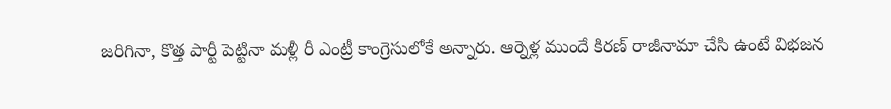జరిగినా, కొత్త పార్టీ పెట్టినా మళ్లీ రీ ఎంట్రీ కాంగ్రెసులోకే అన్నారు. ఆర్నెళ్ల ముందే కిరణ్ రాజీనామా చేసి ఉంటే విభజన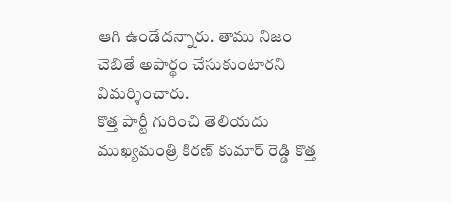ఆగి ఉండేదన్నారు. తాము నిజం చెబితే అపార్థం చేసుకుంటారని విమర్శించారు.
కొత్త పార్టీ గురించి తెలియదు
ముఖ్యమంత్రి కిరణ్ కుమార్ రెడ్డి కొత్త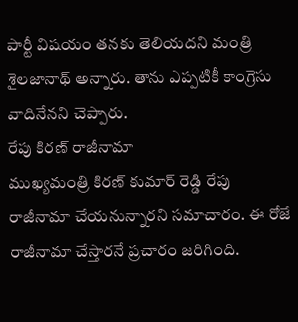పార్టీ విషయం తనకు తెలియదని మంత్రి శైలజానాథ్ అన్నారు. తాను ఎప్పటికీ కాంగ్రెసు వాదినేనని చెప్పారు.
రేపు కిరణ్ రాజీనామా
ముఖ్యమంత్రి కిరణ్ కుమార్ రెడ్డి రేపు రాజీనామా చేయనున్నారని సమాచారం. ఈ రోజే రాజీనామా చేస్తారనే ప్రచారం జరిగింది.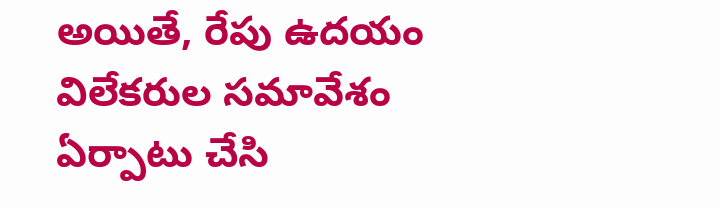అయితే, రేపు ఉదయం విలేకరుల సమావేశం ఏర్పాటు చేసి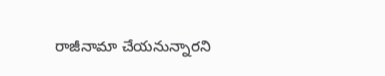రాజీనామా చేయనున్నారని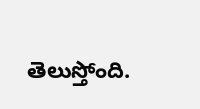తెలుస్తోంది.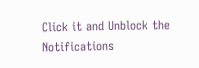Click it and Unblock the Notifications